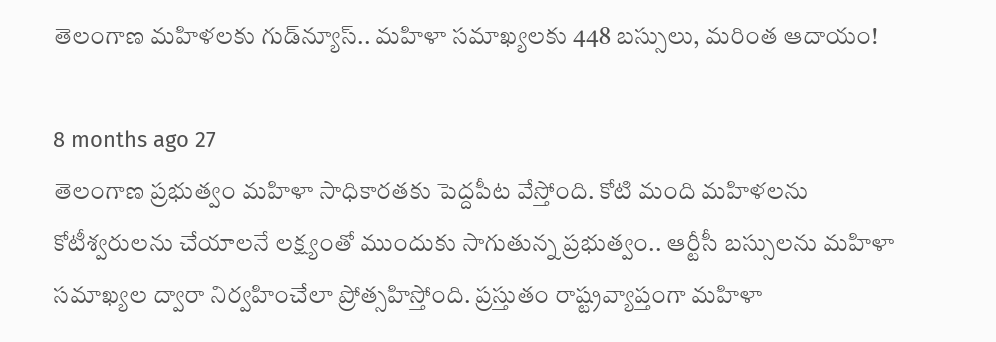తెలంగాణ మహిళలకు గుడ్‌న్యూస్.. మహిళా సమాఖ్యలకు 448 బస్సులు, మరింత ఆదాయం!

8 months ago 27
తెలంగాణ ప్రభుత్వం మహిళా సాధికారతకు పెద్దపీట వేస్తోంది. కోటి మంది మహిళలను కోటీశ్వరులను చేయాలనే లక్ష్యంతో ముందుకు సాగుతున్న ప్రభుత్వం.. ఆర్టీసీ బస్సులను మహిళా సమాఖ్యల ద్వారా నిర్వహించేలా ప్రోత్సహిస్తోంది. ప్రస్తుతం రాష్ట్రవ్యాప్తంగా మహిళా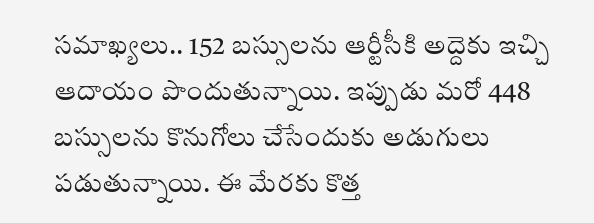సమాఖ్యలు.. 152 బస్సులను ఆర్టీసీకి అద్దెకు ఇచ్చి ఆదాయం పొందుతున్నాయి. ఇప్పుడు మరో 448 బస్సులను కొనుగోలు చేసేందుకు అడుగులు పడుతున్నాయి. ఈ మేరకు కొత్త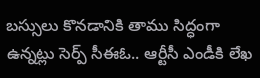బస్సులు కొనడానికి తాము సిద్ధంగా ఉన్నట్లు సెర్ప్ సీఈఓ.. ఆర్టీసీ ఎండీకి లేఖ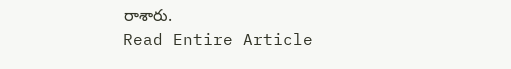రాశారు.
Read Entire Article